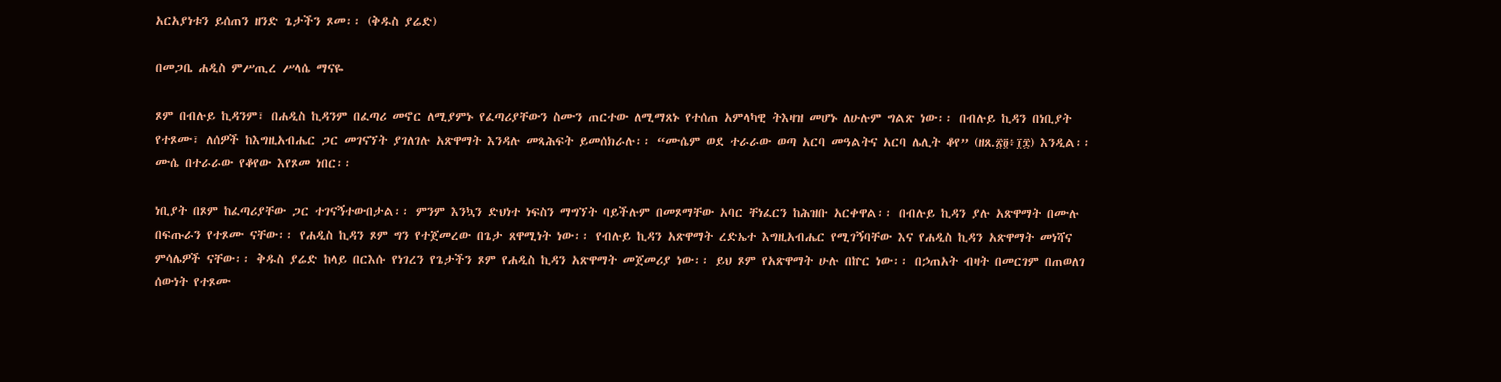አርአያነቱን ይሰጠን ዘንድ ጌታችን ጾመ፡፡ (ቅዱስ ያሬድ)

በመጋቤ ሐዲስ ምሥጢረ ሥላሴ ማናዬ

ጾም በብሉይ ኪዳንም፣ በሐዲስ ኪዳንም በፈጣሪ መኖር ለሚያምኑ የፈጣሪያቸውን ስሙን ጠርተው ለሚማጸኑ የተሰጠ አምላካዊ ትእዛዝ መሆኑ ለሁሉም ግልጽ ነው፡፡ በብሉይ ኪዳን በነቢያት የተጾሙ፣ ለሰዎች ከእግዚአብሔር ጋር መገናኘት ያገለገሉ አጽዋማት እንዳሉ መጻሕፍት ይመሰክራሉ፡፡ “ሙሴም ወደ ተራራው ወጣ አርባ መዓልትና አርባ ሌሊት ቆየ” (ዘጸ.፳፬፥፲፰) እንዲል፡፡ ሙሴ በተራራው የቆየው እየጾመ ነበር፡፡

ነቢያት በጾም ከፈጣሪያቸው ጋር ተገናኝተውበታል፡፡ ምንም እንኳን ድህነተ ነፍስን ማግኘት ባይችሉም በመጾማቸው አባር ቸነፈርን ከሕዝቡ አርቀዋል፡፡ በብሉይ ኪዳን ያሉ አጽዋማት በሙሉ በፍጡራን የተጾሙ ናቸው፡፡ የሐዲስ ኪዳን ጾም ግን የተጀመረው በጌታ ጸዋሚነት ነው፡፡ የብሉይ ኪዳን አጽዋማት ረድኤተ እግዚአብሔር የሚገኝባቸው እና የሐዲስ ኪዳን አጽዋማት መነሻና ምሳሌዎች ናቸው፡፡ ቅዱስ ያሬድ ከላይ በርእሱ የነገረን የጌታችን ጾም የሐዲስ ኪዳን አጽዋማት መጀመሪያ ነው፡፡ ይህ ጾም የአጽዋማት ሁሉ በኵር ነው፡፡ በኃጠአት ብዛት በመርገም በጠወለገ ሰውነት የተጾሙ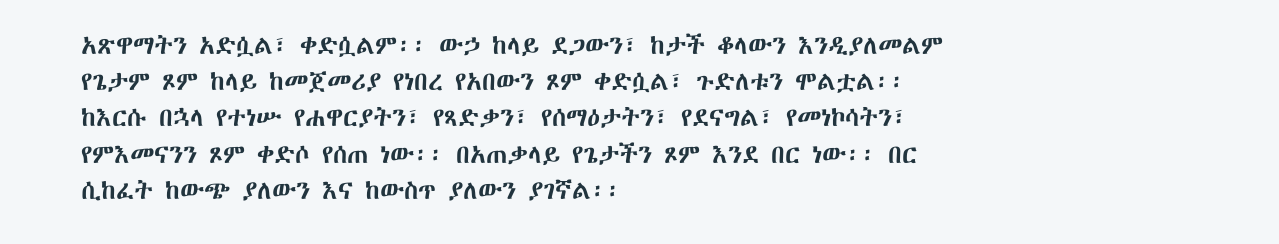አጽዋማትን አድሷል፣ ቀድሷልም፡፡ ውኃ ከላይ ደጋውን፣ ከታች ቆላውን እንዲያለመልም የጌታም ጾም ከላይ ከመጀመሪያ የነበረ የአበውን ጾም ቀድሷል፣ ጉድለቱን ሞልቷል፡፡ ከእርሱ በኋላ የተነሡ የሐዋርያትን፣ የጻድቃን፣ የሰማዕታትን፣ የደናግል፣ የመነኮሳትን፣ የምእመናንን ጾም ቀድሶ የሰጠ ነው፡፡ በአጠቃላይ የጌታችን ጾም እንደ በር ነው፡፡ በር ሲከፈት ከውጭ ያለውን እና ከውስጥ ያለውን ያገኛል፡፡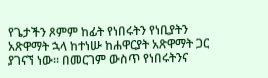የጌታችን ጾምም ከፊት የነበሩትን የነቢያትን አጽዋማት ኋላ ከተነሡ ከሐዋርያት አጽዋማት ጋር ያገናኘ ነው፡፡ በመርገም ውስጥ የነበሩትንና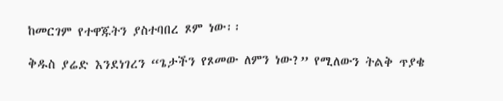ከመርገም የተዋጁትን ያስተባበረ ጾም ነው፡፡

ቅዱስ ያሬድ እንደነገረን “ጌታችን የጾመው ለምን ነው?” የሚለውን ትልቅ ጥያቄ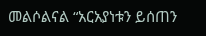መልሶልናል “አርአያነቱን ይሰጠን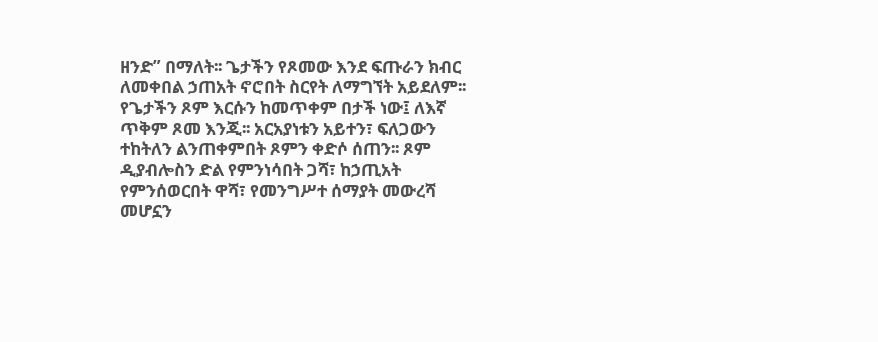ዘንድ” በማለት፡፡ ጌታችን የጾመው እንደ ፍጡራን ክብር ለመቀበል ኃጠአት ኖሮበት ስርየት ለማግኘት አይደለም፡፡ የጌታችን ጾም እርሱን ከመጥቀም በታች ነው፤ ለእኛ ጥቅም ጾመ እንጂ፡፡ አርአያነቱን አይተን፣ ፍለጋውን ተከትለን ልንጠቀምበት ጾምን ቀድሶ ሰጠን፡፡ ጾም ዲያብሎስን ድል የምንነሳበት ጋሻ፣ ከኃጢአት የምንሰወርበት ዋሻ፣ የመንግሥተ ሰማያት መውረሻ መሆኗን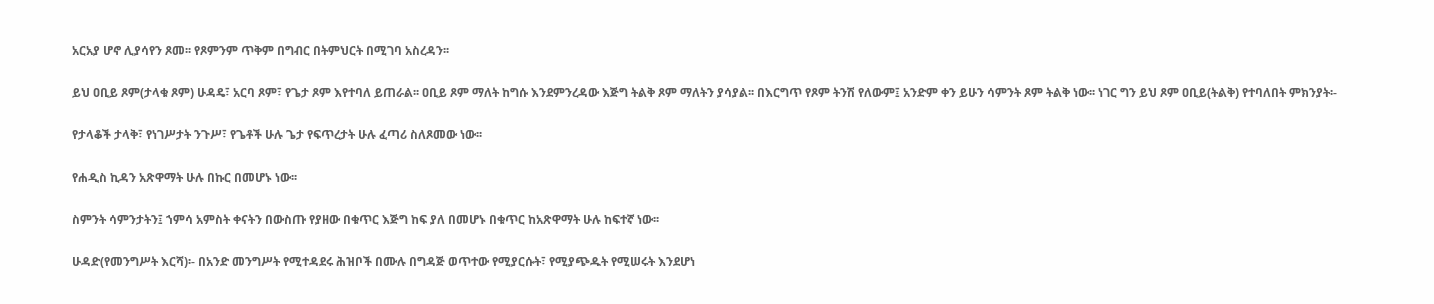አርአያ ሆኖ ሊያሳየን ጾመ፡፡ የጾምንም ጥቅም በግብር በትምህርት በሚገባ አስረዳን፡፡

ይህ ዐቢይ ጾም(ታላቁ ጾም) ሁዳዴ፣ አርባ ጾም፣ የጌታ ጾም እየተባለ ይጠራል፡፡ ዐቢይ ጾም ማለት ከግሱ እንደምንረዳው እጅግ ትልቅ ጾም ማለትን ያሳያል፡፡ በእርግጥ የጾም ትንሽ የለውም፤ አንድም ቀን ይሁን ሳምንት ጾም ትልቅ ነው፡፡ ነገር ግን ይህ ጾም ዐቢይ(ትልቅ) የተባለበት ምክንያት፡-

የታላቆች ታላቅ፣ የነገሥታት ንጉሥ፣ የጌቶች ሁሉ ጌታ የፍጥረታት ሁሉ ፈጣሪ ስለጾመው ነው፡፡

የሐዲስ ኪዳን አጽዋማት ሁሉ በኩር በመሆኑ ነው፡፡

ስምንት ሳምንታትን፤ ኀምሳ አምስት ቀናትን በውስጡ የያዘው በቁጥር እጅግ ከፍ ያለ በመሆኑ በቁጥር ከአጽዋማት ሁሉ ከፍተኛ ነው፡፡

ሁዳድ(የመንግሥት እርሻ)፡- በአንድ መንግሥት የሚተዳደሩ ሕዝቦች በሙሉ በግዳጅ ወጥተው የሚያርሱት፣ የሚያጭዱት የሚሠሩት እንደሆነ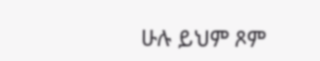ሁሉ ይህም ጾም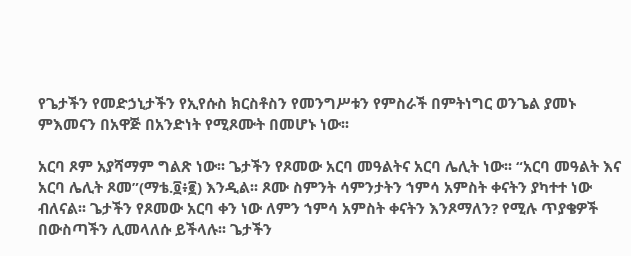የጌታችን የመድኃኒታችን የኢየሱስ ክርስቶስን የመንግሥቱን የምስራች በምትነግር ወንጌል ያመኑ ምእመናን በአዋጅ በአንድነት የሚጾሙት በመሆኑ ነው፡፡

አርባ ጾም አያሻማም ግልጽ ነው፡፡ ጌታችን የጾመው አርባ መዓልትና አርባ ሌሊት ነው፡፡ “አርባ መዓልት እና  አርባ ሌሊት ጾመ”(ማቴ.፬፥፪) እንዲል፡፡ ጾሙ ስምንት ሳምንታትን ኀምሳ አምስት ቀናትን ያካተተ ነው ብለናል፡፡ ጌታችን የጾመው አርባ ቀን ነው ለምን ኀምሳ አምስት ቀናትን እንጾማለን? የሚሉ ጥያቄዎች በውስጣችን ሊመላለሱ ይችላሉ፡፡ ጌታችን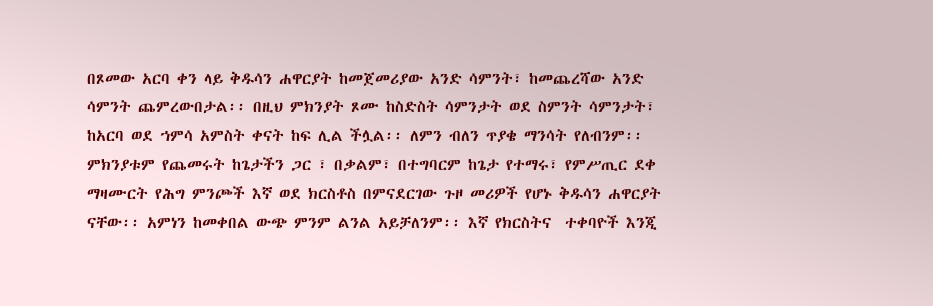በጾመው አርባ ቀን ላይ ቅዱሳን ሐዋርያት ከመጀመሪያው አንድ ሳምንት፣ ከመጨረሻው አንድ ሳምንት ጨምረውበታል፡፡ በዚህ ምክንያት ጾሙ ከስድስት ሳምንታት ወደ ስምንት ሳምንታት፣ ከአርባ ወደ ኀምሳ አምስት ቀናት ከፍ ሊል ችሏል፡፡ ለምን ብለን ጥያቄ ማንሳት የለብንም፡፡ ምክንያቱም የጨመሩት ከጌታችን ጋር ፣ በቃልም፣ በተግባርም ከጌታ የተማሩ፣ የምሥጢር ደቀ ማዛሙርት የሕግ ምንጮች እኛ ወደ ክርስቶስ በምናደርገው ጉዞ መሪዎች የሆኑ ቅዱሳን ሐዋርያት ናቸው፡፡ አምነን ከመቀበል ውጭ ምንም ልንል አይቻለንም፡፡ እኛ የክርስትና  ተቀባዮች እንጂ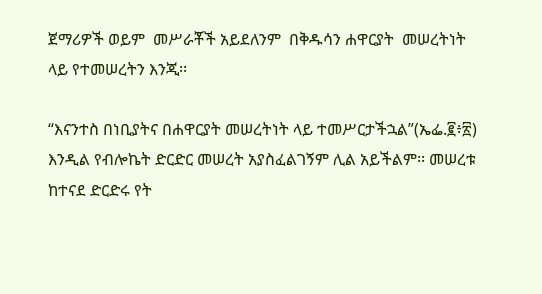ጀማሪዎች ወይም  መሥራቾች አይደለንም  በቅዱሳን ሐዋርያት  መሠረትነት ላይ የተመሠረትን እንጂ፡፡

“እናንተስ በነቢያትና በሐዋርያት መሠረትነት ላይ ተመሥርታችኋል”(ኤፌ.፪፥፳) እንዲል የብሎኬት ድርድር መሠረት አያስፈልገኝም ሊል አይችልም፡፡ መሠረቱ ከተናደ ድርድሩ የት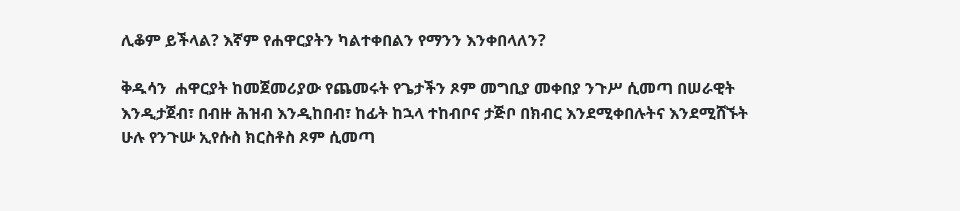ሊቆም ይችላል? እኛም የሐዋርያትን ካልተቀበልን የማንን እንቀበላለን?

ቅዱሳን  ሐዋርያት ከመጀመሪያው የጨመሩት የጌታችን ጾም መግቢያ መቀበያ ንጉሥ ሲመጣ በሠራዊት እንዲታጀብ፣ በብዙ ሕዝብ እንዲከበብ፣ ከፊት ከኋላ ተከብቦና ታጅቦ በክብር እንደሚቀበሉትና እንደሚሸኙት ሁሉ የንጉሡ ኢየሱስ ክርስቶስ ጾም ሲመጣ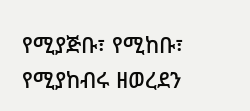የሚያጅቡ፣ የሚከቡ፣ የሚያከብሩ ዘወረደን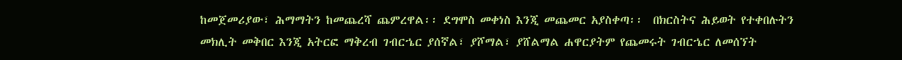ከመጀመሪያው፣ ሕማማትን ከመጨረሻ ጨምረዋል፡፡ ደግሞስ መቀነስ እንጂ መጨመር አያስቀጣ፡፡  በክርስትና ሕይወት የተቀበሉትን መክሊት መቅበር እንጂ አትርፎ ማቅረብ ገብርኄር ያሰኛል፣ ያሾማል፣ ያሸልማል ሐዋርያትም የጨመሩት ገብርኄር ለመሰኘት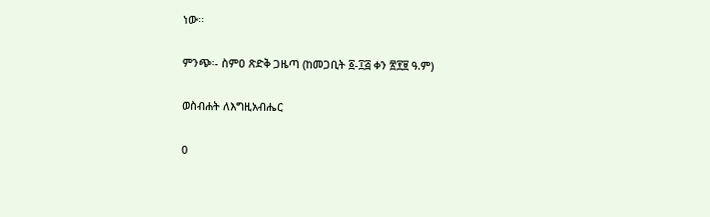ነው፡፡

ምንጭ፡- ስምዐ ጽድቅ ጋዜጣ (ከመጋቢት ፩-፲፭ ቀን ፳፻፱ ዓ.ም)

ወስብሐት ለእግዚአብሔር

0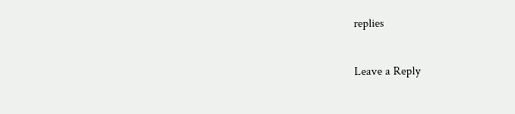replies

Leave a Reply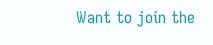Want to join the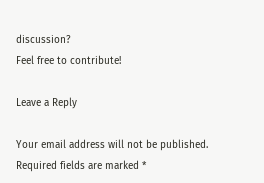discussion?
Feel free to contribute!

Leave a Reply

Your email address will not be published. Required fields are marked *